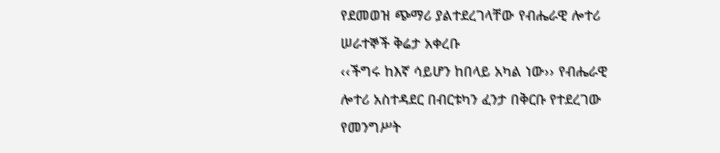የደመወዝ ጭማሪ ያልተደረገላቸው የብሔራዊ ሎተሪ ሠራተኞች ቅሬታ አቀረቡ
‹‹ችግሩ ከእኛ ሳይሆን ከበላይ አካል ነው›› የብሔራዊ ሎተሪ አስተዳደር በብርቱካን ፈንታ በቅርቡ የተደረገው የመንግሥት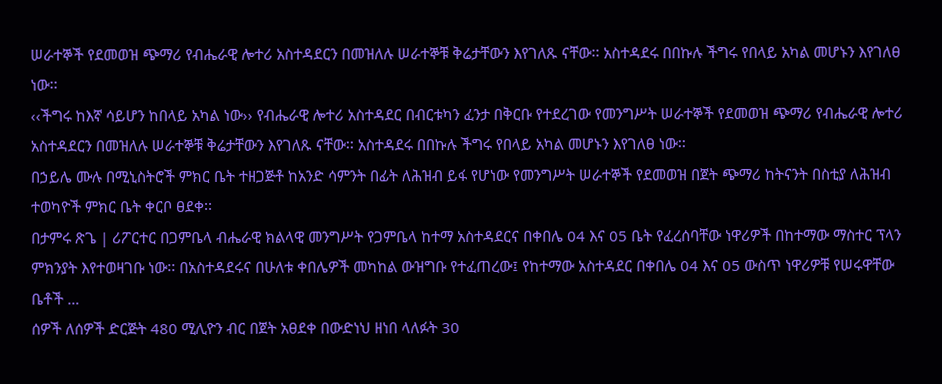ሠራተኞች የደመወዝ ጭማሪ የብሔራዊ ሎተሪ አስተዳደርን በመዝለሉ ሠራተኞቹ ቅሬታቸውን እየገለጹ ናቸው፡፡ አስተዳደሩ በበኩሉ ችግሩ የበላይ አካል መሆኑን እየገለፀ ነው፡፡
‹‹ችግሩ ከእኛ ሳይሆን ከበላይ አካል ነው›› የብሔራዊ ሎተሪ አስተዳደር በብርቱካን ፈንታ በቅርቡ የተደረገው የመንግሥት ሠራተኞች የደመወዝ ጭማሪ የብሔራዊ ሎተሪ አስተዳደርን በመዝለሉ ሠራተኞቹ ቅሬታቸውን እየገለጹ ናቸው፡፡ አስተዳደሩ በበኩሉ ችግሩ የበላይ አካል መሆኑን እየገለፀ ነው፡፡
በኃይሌ ሙሉ በሚኒስትሮች ምክር ቤት ተዘጋጅቶ ከአንድ ሳምንት በፊት ለሕዝብ ይፋ የሆነው የመንግሥት ሠራተኞች የደመወዝ በጀት ጭማሪ ከትናንት በስቲያ ለሕዝብ ተወካዮች ምክር ቤት ቀርቦ ፀደቀ፡፡
በታምሩ ጽጌ | ሪፖርተር በጋምቤላ ብሔራዊ ክልላዊ መንግሥት የጋምቤላ ከተማ አስተዳደርና በቀበሌ 04 እና 05 ቤት የፈረሰባቸው ነዋሪዎች በከተማው ማስተር ፕላን ምክንያት እየተወዛገቡ ነው፡፡ በአስተዳደሩና በሁለቱ ቀበሌዎች መካከል ውዝግቡ የተፈጠረው፤ የከተማው አስተዳደር በቀበሌ 04 እና 05 ውስጥ ነዋሪዎቹ የሠሩዋቸው ቤቶች …
ሰዎች ለሰዎች ድርጅት 480 ሚሊዮን ብር በጀት አፀደቀ በውድነህ ዘነበ ላለፉት 30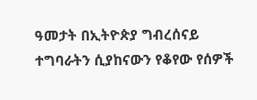ዓመታት በኢትዮጵያ ግብረሰናይ ተግባራትን ሲያከናውን የቆየው የሰዎች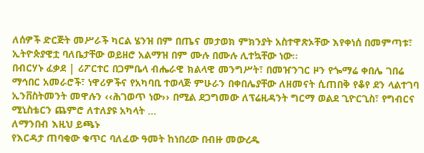ለሰዎች ድርጅት መሥራች ካርል ሄንዝ በም በጤና መታወክ ምክንያት አስተዋጽኦቸው እየቀነሰ በመምጣቱ፣ ኢትዮጵያዊቷ ባለቤታቸው ወይዘሮ አልማዝ በም ሙሉ በሙሉ ሊተኳቸው ነው፡፡
በብርሃኑ ፈቃደ | ሪፖርተር በጋምቤላ ብሔራዊ ክልላዊ መንግሥት፣ በመዠንገር ዞን የጐማሬ ቀበሌ ገበሬ ማኅበር አመራሮች፣ ነዋሪዎችና የአካባቢ ተወላጅ ምሁራን በቀበሌያቸው ለዘመናት ሲጠበቅ የቆየ ደን ላልተገባ ኢንቨስትመንት መዋሉን ‹‹ሕገወጥ ነው›› በሚል ደጋግመው ለፕሬዚዳንት ግርማ ወልደ ጊዮርጊስ፣ የግብርና ሚኒስቴርን ጨምሮ ለተለያዩ አካላት …
ለማንበብ እዚህ ይጫኑ
የእርዳታ ጠባቂው ቁጥር ባለፈው ዓመት ከነበረው በብዙ መውረዱ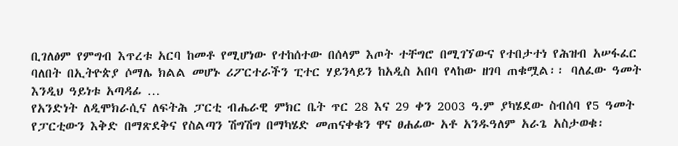ቢገለፅም የምግብ እጥረቱ አርባ ከመቶ የሚሆነው የተከሰተው በሰላም እጦት ተቸግሮ በሚገኘውና የተበታተነ የሕዝብ አሠፋፈር ባለበት በኢትዮጵያ ሶማሌ ክልል መሆኑ ሪፖርተራችን ፒተር ሃይንላይን ከአዲስ አበባ የላከው ዘገባ ጠቁሟል፡፡ ባለፈው ዓመት እንዲህ ዓይነቱ አጣዳፊ …
የአንድነት ለዲሞክራሲና ለፍትሕ ፓርቲ ብሔራዊ ምክር ቤት ጥር 28 እና 29 ቀን 2003 ዓ.ም ያካሄደው ስብሰባ የ5 ዓመት የፓርቲውን እቅድ በማጽደቅና የስልጣን ሽግሽግ በማካሄድ መጠናቀቁን ዋና ፀሐፊው አቶ አንዱዓለም አራጌ አስታወቁ፡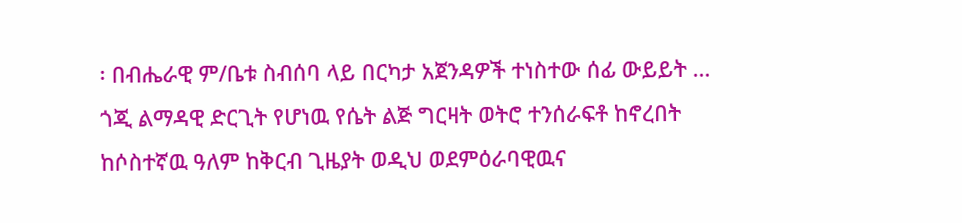፡ በብሔራዊ ም/ቤቱ ስብሰባ ላይ በርካታ አጀንዳዎች ተነስተው ሰፊ ውይይት …
ጎጂ ልማዳዊ ድርጊት የሆነዉ የሴት ልጅ ግርዛት ወትሮ ተንሰራፍቶ ከኖረበት ከሶስተኛዉ ዓለም ከቅርብ ጊዜያት ወዲህ ወደምዕራባዊዉና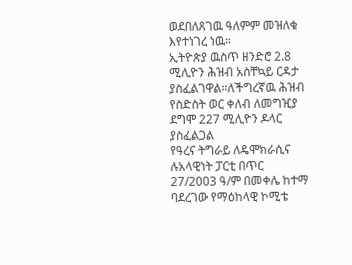ወደበለጸገዉ ዓለምም መዝለቁ እየተነገረ ነዉ።
ኢትዮጵያ ዉስጥ ዘንድሮ 2.8 ሚሊዮን ሕዝብ አስቸኳይ ርዳታ ያስፈልገዋል።ለችግረኛዉ ሕዝብ የስድስት ወር ቀለብ ለመግዢያ ደግሞ 227 ሚሊዮን ዶላር ያስፈልጋል
የዓረና ትግራይ ለዴሞክራሲና ሉአላዊነት ፓርቲ በጥር 27/2003 ዓ/ም በመቀሌ ከተማ ባደረገው የማዕከላዊ ኮሚቴ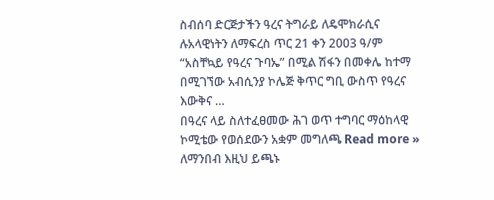ስብሰባ ድርጅታችን ዓረና ትግራይ ለዴሞክራሲና ሉአላዊነትን ለማፍረስ ጥር 21 ቀን 2003 ዓ/ም “አስቸኳይ የዓረና ጉባኤ” በሚል ሽፋን በመቀሌ ከተማ በሚገኘው አብሲንያ ኮሌጅ ቅጥር ግቢ ውስጥ የዓረና እውቅና …
በዓረና ላይ ስለተፈፀመው ሕገ ወጥ ተግባር ማዕከላዊ ኮሚቴው የወሰደውን አቋም መግለጫ Read more »
ለማንበብ እዚህ ይጫኑ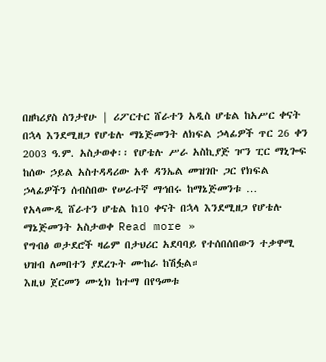በዘካሪያስ ስንታየሁ | ሪፖርተር ሸራተን አዲስ ሆቴል ከአሥር ቀናት በኋላ እንደሚዘጋ የሆቴሉ ማኔጅመንት ለክፍል ኃላፊዎች ጥር 26 ቀን 2003 ዓ.ም. አስታወቀ፡፡ የሆቴሉ ሥራ አስኪያጅ ዦን ፒር ማኒጐፍ ከሰው ኃይል አስተዳዳሪው አቶ ዳንኤል መዝገቡ ጋር የክፍል ኃላፊዎችን ሰብስበው የሠራተኛ ማኅበሩ ከማኔጅመንቱ …
የአላሙዲ ሸራተን ሆቴል ከ10 ቀናት በኋላ እንደሚዘጋ የሆቴሉ ማኔጅመንት አስታወቀ Read more »
የግብፅ ወታደሮች ዛሬም በታህሪር አደባባይ የተሰበሰበውን ተቃዋሚ ህዝብ ለመበተን ያደረጉት ሙከራ ከሽፏል።
እዚህ ጀርመን ሙኒክ ከተማ በየዓመቱ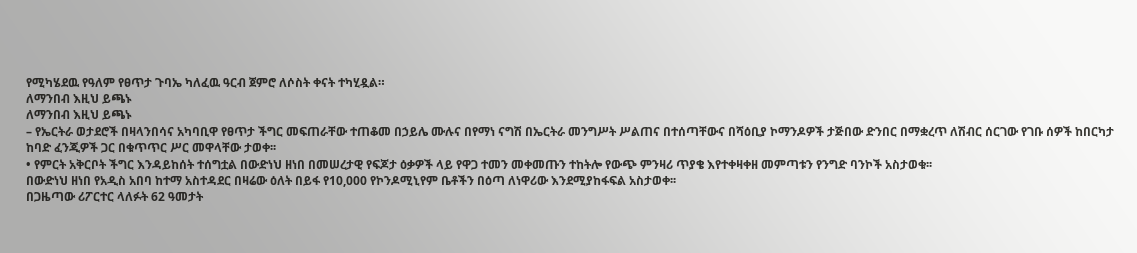የሚካሄደዉ የዓለም የፀጥታ ጉባኤ ካለፈዉ ዓርብ ጀምሮ ለሶስት ቀናት ተካሂዷል።
ለማንበብ እዚህ ይጫኑ
ለማንበብ እዚህ ይጫኑ
– የኤርትራ ወታደሮች በዛላንበሳና አካባቢዋ የፀጥታ ችግር መፍጠራቸው ተጠቆመ በኃይሌ ሙሉና በየማነ ናግሽ በኤርትራ መንግሥት ሥልጠና በተሰጣቸውና በሻዕቢያ ኮማንዶዎች ታጅበው ድንበር በማቋረጥ ለሽብር ሰርገው የገቡ ሰዎች ከበርካታ ከባድ ፈንጂዎች ጋር በቁጥጥር ሥር መዋላቸው ታወቀ፡፡
• የምርት አቅርቦት ችግር እንዳይከሰት ተሰግቷል በውድነህ ዘነበ በመሠረታዊ የፍጆታ ዕቃዎች ላይ የዋጋ ተመን መቀመጡን ተከትሎ የውጭ ምንዛሪ ጥያቄ እየተቀዛቀዘ መምጣቱን የንግድ ባንኮች አስታወቁ፡፡
በውድነህ ዘነበ የአዲስ አበባ ከተማ አስተዳደር በዛሬው ዕለት በይፋ የ10,000 የኮንዶሚኒየም ቤቶችን በዕጣ ለነዋሪው እንደሚያከፋፍል አስታወቀ፡፡
በጋዜጣው ሪፖርተር ላለፉት 62 ዓመታት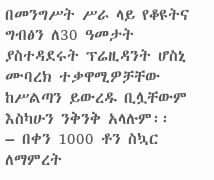በመንግሥት ሥራ ላይ የቆዩትና ግብፅን ለ30 ዓመታት ያስተዳደሩት ፕሬዚዳንት ሆስኒ ሙባረክ ተቃዋሚዎቻቸው ከሥልጣን ይውረዱ ቢሏቸውም እስካሁን ንቅንቅ አላሉም፡፡
– በቀን 1000 ቶን ስኳር ለማምረት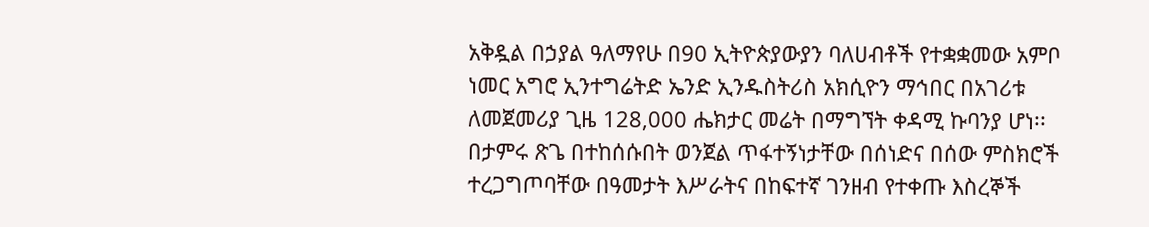አቅዷል በኃያል ዓለማየሁ በ90 ኢትዮጵያውያን ባለሀብቶች የተቋቋመው አምቦ ነመር አግሮ ኢንተግሬትድ ኤንድ ኢንዱስትሪስ አክሲዮን ማኅበር በአገሪቱ ለመጀመሪያ ጊዜ 128,000 ሔክታር መሬት በማግኘት ቀዳሚ ኩባንያ ሆነ፡፡
በታምሩ ጽጌ በተከሰሱበት ወንጀል ጥፋተኝነታቸው በሰነድና በሰው ምስክሮች ተረጋግጦባቸው በዓመታት እሥራትና በከፍተኛ ገንዘብ የተቀጡ እስረኞች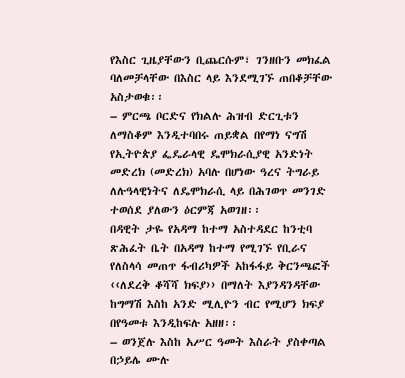የእስር ጊዜያቸውን ቢጨርሱም፣ ገንዘቡን መክፈል ባለመቻላቸው በእስር ላይ እንደሚገኙ ጠበቆቻቸው አስታወቁ፡፡
– ምርጫ ቦርድና የክልሉ ሕዝብ ድርጊቱን ለማስቆም እንዲተባበሩ ጠይቋል በየማነ ናግሽ የኢትዮጵያ ፌዴራላዊ ዴሞክራሲያዊ አንድነት መድረክ (መድረክ) አባሉ በሆነው ዓረና ትግራይ ለሉዓላዊነትና ለዴሞክራሲ ላይ በሕገወጥ መንገድ ተወሰደ ያለውን ዕርምጃ አወገዘ፡፡
በዳዊት ታዬ የአዳማ ከተማ አስተዳደር ከንቲባ ጽሕፈት ቤት በአዳማ ከተማ የሚገኙ የቢራና የለስላሳ መጠጥ ፋብሪካዎች አከፋፋይ ቅርንጫፎች ‹‹ለደረቅ ቆሻሻ ክፍያ›› በማለት እያንዳንዳቸው ከግማሽ እስከ አንድ ሚሊዮን ብር የሚሆን ክፍያ በየዓመቱ እንዲከፍሉ አዘዘ፡፡
– ወንጀሉ እስከ አሥር ዓመት እስራት ያስቀጣል በኃይሌ ሙሉ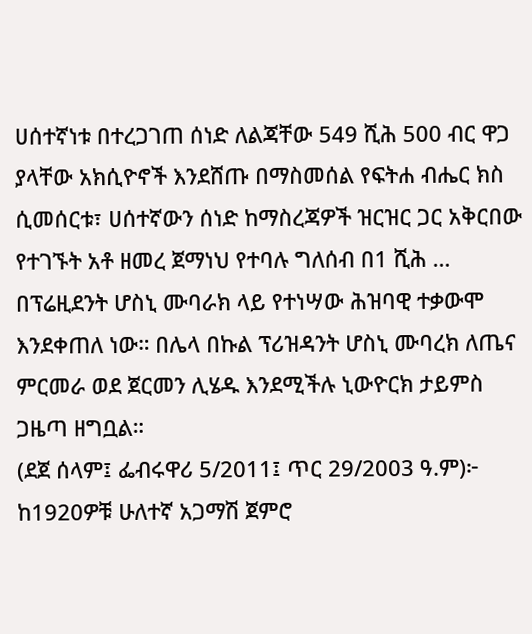ሀሰተኛነቱ በተረጋገጠ ሰነድ ለልጃቸው 549 ሺሕ 500 ብር ዋጋ ያላቸው አክሲዮኖች እንደሸጡ በማስመሰል የፍትሐ ብሔር ክስ ሲመሰርቱ፣ ሀሰተኛውን ሰነድ ከማስረጃዎች ዝርዝር ጋር አቅርበው የተገኙት አቶ ዘመረ ጀማነህ የተባሉ ግለሰብ በ1 ሺሕ …
በፕሬዚደንት ሆስኒ ሙባራክ ላይ የተነሣው ሕዝባዊ ተቃውሞ እንደቀጠለ ነው። በሌላ በኩል ፕሪዝዳንት ሆስኒ ሙባረክ ለጤና ምርመራ ወደ ጀርመን ሊሄዱ እንደሚችሉ ኒውዮርክ ታይምስ ጋዜጣ ዘግቧል።
(ደጀ ሰላም፤ ፌብሩዋሪ 5/2011፤ ጥር 29/2003 ዓ.ም)፦ ከ1920ዎቹ ሁለተኛ አጋማሽ ጀምሮ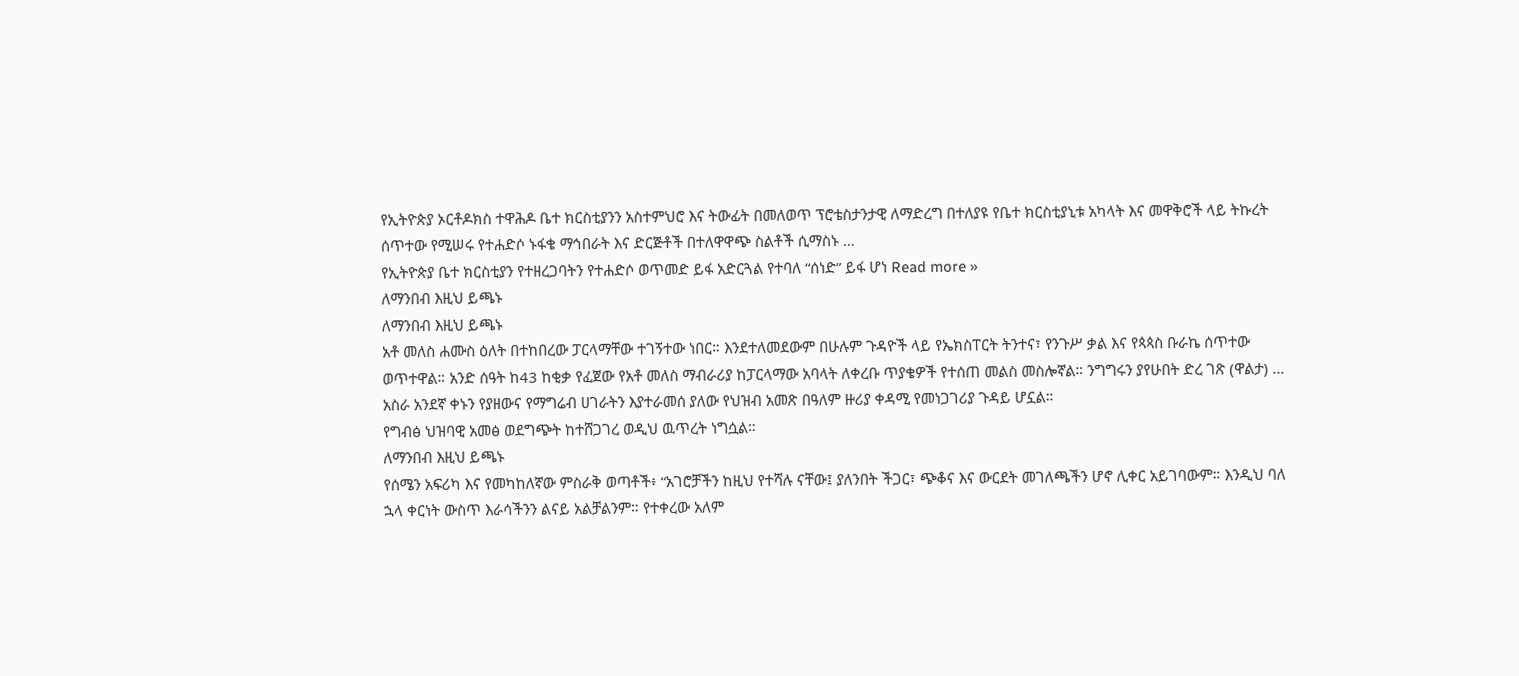የኢትዮጵያ ኦርቶዶክስ ተዋሕዶ ቤተ ክርስቲያንን አስተምህሮ እና ትውፊት በመለወጥ ፕሮቴስታንታዊ ለማድረግ በተለያዩ የቤተ ክርስቲያኒቱ አካላት እና መዋቅሮች ላይ ትኩረት ሰጥተው የሚሠሩ የተሐድሶ ኑፋቄ ማኅበራት እና ድርጅቶች በተለዋዋጭ ስልቶች ሲማስኑ …
የኢትዮጵያ ቤተ ክርስቲያን የተዘረጋባትን የተሐድሶ ወጥመድ ይፋ አድርጓል የተባለ “ሰነድ” ይፋ ሆነ Read more »
ለማንበብ እዚህ ይጫኑ
ለማንበብ እዚህ ይጫኑ
አቶ መለስ ሐሙስ ዕለት በተከበረው ፓርላማቸው ተገኝተው ነበር። እንደተለመደውም በሁሉም ጉዳዮች ላይ የኤክስፐርት ትንተና፣ የንጉሥ ቃል እና የጳጳስ ቡራኬ ሰጥተው ወጥተዋል። አንድ ሰዓት ከ43 ከቂቃ የፈጀው የአቶ መለስ ማብራሪያ ከፓርላማው አባላት ለቀረቡ ጥያቄዎች የተሰጠ መልስ መስሎኛል። ንግግሩን ያየሁበት ድረ ገጽ (ዋልታ) …
አስራ አንደኛ ቀኑን የያዘውና የማግሬብ ሀገራትን እያተራመሰ ያለው የህዝብ አመጽ በዓለም ዙሪያ ቀዳሚ የመነጋገሪያ ጉዳይ ሆኗል።
የግብፅ ህዝባዊ አመፅ ወደግጭት ከተሸጋገረ ወዲህ ዉጥረት ነግሷል።
ለማንበብ እዚህ ይጫኑ
የሰሜን አፍሪካ እና የመካከለኛው ምስራቅ ወጣቶች፥ “አገሮቻችን ከዚህ የተሻሉ ናቸው፤ ያለንበት ችጋር፣ ጭቆና እና ውርደት መገለጫችን ሆኖ ሊቀር አይገባውም። እንዲህ ባለ ኋላ ቀርነት ውስጥ እራሳችንን ልናይ አልቻልንም። የተቀረው አለም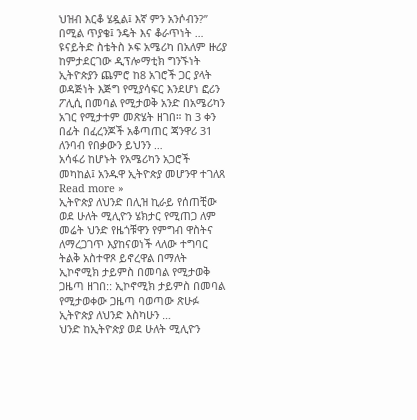ህዝብ እርቆ ሄዷል፤ እኛ ምን አንሶብን?” በሚል ጥያቄ፤ ንዴት እና ቆራጥነት …
ዩናይትድ ስቴትስ ኦፍ አሜሪካ በአለም ዙሪያ ከምታደርገው ዲፕሎማቲክ ግንኙነት ኢትዮጵያን ጨምሮ ከ8 አገሮች ጋር ያላት ወዳጅነት እጅግ የሚያሳፍር እንደሆነ ፎሪን ፖሊሲ በመባል የሚታወቅ አንድ በአሜሪካን አገር የሚታተም መጽሄት ዘገበ። ከ 3 ቀን በፊት በፈረንጆች አቆጣጠር ጃንዋሪ 31 ለንባብ የበቃውን ይህንን …
አሳፋሪ ከሆኑት የአሜሪካን አጋሮች መካከል፤ አንዱዋ ኢትዮጵያ መሆንዋ ተገለጸ Read more »
ኢትዮጵያ ለህንድ በሊዝ ኪራይ የሰጠቺው ወደ ሁለት ሚሊዮን ሄክታር የሚጠጋ ለም መሬት ህንድ የዜጎቹዋን የምግብ ዋስትና ለማረጋገጥ እያከናወነች ላለው ተግባር ትልቅ አስተዋጾ ይኖረዋል በማለት ኢኮኖሚክ ታይምስ በመባል የሚታወቅ ጋዜጣ ዘገበ:: ኢኮኖሚክ ታይምስ በመባል የሚታወቀው ጋዜጣ ባወጣው ጽሁፉ ኢትዮጵያ ለህንድ እስካሁን …
ህንድ ከኢትዮጵያ ወደ ሁለት ሚሊዮን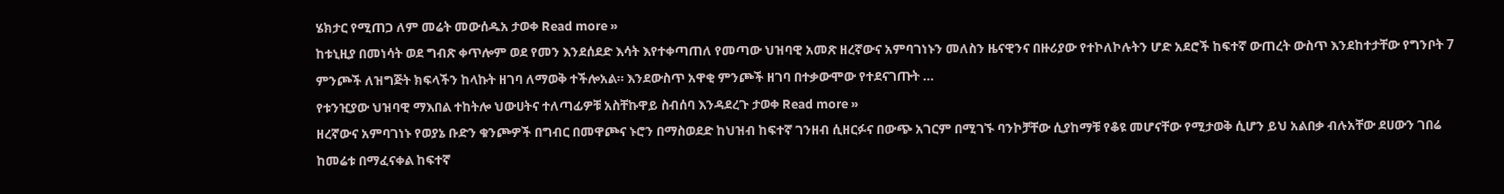ሄክታር የሚጠጋ ለም መሬት መውሰዱአ ታወቀ Read more »
ከቱኒዚያ በመነሳት ወደ ግብጽ ቀጥሎም ወደ የመን እንደሰደድ እሳት እየተቀጣጠለ የመጣው ህዝባዊ አመጽ ዘረኛውና አምባገነኑን መለስን ዜናዊንና በዙሪያው የተኮለኮሉትን ሆድ አደሮች ከፍተኛ ውጠረት ውስጥ እንደከተታቸው የግንቦት 7 ምንጮች ለዝግጅት ክፍላችን ከላኩት ዘገባ ለማወቅ ተችሎአል። እንደውስጥ አዋቂ ምንጮች ዘገባ በተቃውሞው የተደናገጡት …
የቱንዢያው ህዝባዊ ማእበል ተከትሎ ህውሀትና ተለጣፊዎቹ አስቸኩዋይ ስብሰባ እንዳደረጉ ታወቀ Read more »
ዘረኛውና አምባገነኑ የወያኔ ቡድን ቁንጮዎች በግብር በመዋጮና ኑሮን በማስወደድ ከህዝብ ከፍተኛ ገንዘብ ሲዘርፉና በውጭ አገርም በሚገኙ ባንኮቻቸው ሲያከማቹ የቆዩ መሆናቸው የሚታወቅ ሲሆን ይህ አልበቃ ብሉአቸው ደሀውን ገበሬ ከመሬቱ በማፈናቀል ከፍተኛ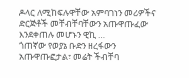ዶላር ለሚከፍሉዋቸው አምባገነን መሪዎችና ድርጅቶች መቸብቸባቸውን አጡዋጡፈው እንደቀጠሉ መሆኑን ዊኪ …
ጎጠኛው የወያኔ ቡድን ዘረፋውን አጡዋጡፎታል፣ መሬት ችብቸባ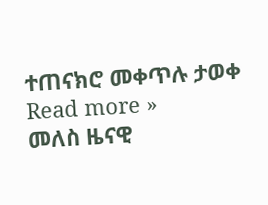ተጠናክሮ መቀጥሉ ታወቀ Read more »
መለስ ዜናዊ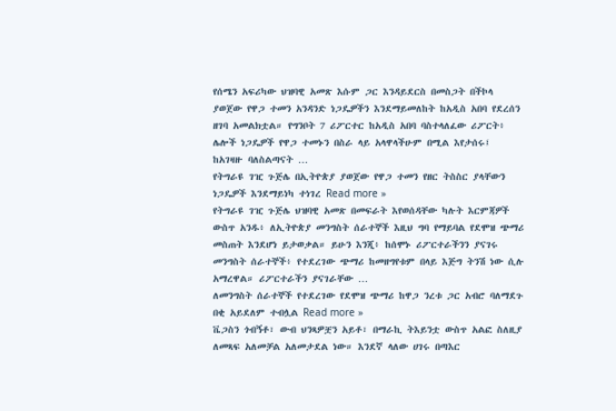የሰሜን አፍሪካው ህዝባዊ አመጽ እሱም ጋር እንዳይደርስ በመስጋት በችኮላ ያወጀው የዋጋ ተመን አንዳንድ ነጋዴዎችን እንደማይመለከት ከአዲስ አበባ የደረሰን ዘገባ አመልክቷል። የግንቦት 7 ሪፖርተር ከአዲስ አበባ ባስተላለፈው ሪፖርት፥ ሌሎች ነጋዴዎች የዋጋ ተመኑን በስራ ላይ አላዋላችሁም በሚል እየታሰሩ፤ ከአገዛዙ ባለስልጣናት …
የትግራዩ ገዢ ጉጅሌ በኢትዮጵያ ያወጀው የዋጋ ተመን የዘር ትስስር ያላቸውን ነጋዴዎች እንደማይነካ ተነገረ Read more »
የትግራዩ ገዢ ጉጅሌ ህዝባዊ አመጽ በመፍራት እየወሰዳቸው ካሉት እርምጃዎች ውስጥ አንዱ፥ ለኢትዮጵያ መንግስት ሰራተኞች እዚህ ግባ የማይባል የደሞዝ ጭማሪ መስጠት እንደሆነ ይታወቃል። ይሁን እንጂ፥ ከሰሞኑ ሪፖርተራችንን ያናገሩ መንግስት ሰራተኞች፥ የተደረገው ጭማሪ ከመዘግየቱም በላይ እጅግ ትንሽ ነው ሲሉ አማረዋል። ሪፖርተራችን ያናገራቸው …
ለመንግስት ሰራተኞች የተደረገው የደሞዝ ጭማሪ ከዋጋ ንረቱ ጋር አብሮ ባለማደጉ በቂ አይደለም ተብሏል Read more »
ቬጋስን ጎብኝቶ፣ ውብ ህንጻዎቿን አይቶ፣ በማራኪ ትእይንቷ ውስጥ አልፎ ስለዚያ ለመጻፍ አለመቻል አለመታደል ነው። እንደኛ ላለው ሀገሩ በጣእር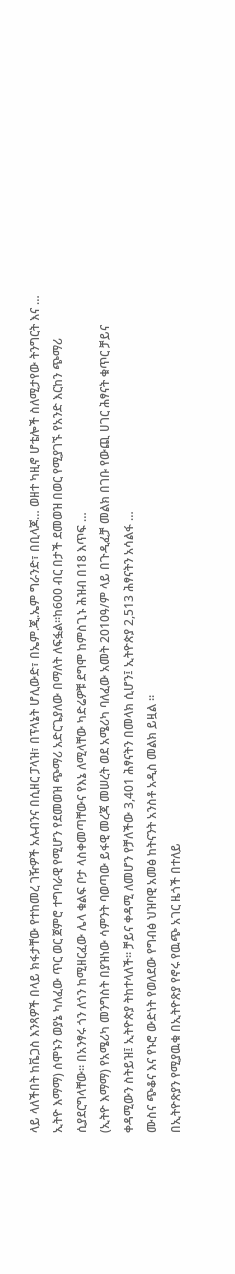ላይ ላለችበት ከቬጋስ እንጻዎች በላይ ክፋታቸው የተከመረ ገዥዎች አሉብንና በሲዘር ፓላዝ፣ በፕላኔት ሆሊውድ፣ በኤም.ጂ.ኤም ግራንድ፣ በቢላጆ… ወዘተ ካዚኖ ሆቴሎች ስለሚታየው ትንግርት እና …
ኢትዮ እማማ) ሰሞኑን ወያኔ ካለፈው ጥር ወር ጀምሮ ተግባራዊ የሚሆን የደመወዝ ጭማሪ አድርጌያለው በማለት ለፍፏል።ከ600 ብር በታች ደመወዝ በወር የሚያገኙ የአንድ እርከን ጭማሪ ሲያደርግላቸው። በአንፃሩ ጎን ለጎን ከሚዘርፈው ሌላ ቁልፍ ቦታ ላስቀመጣቸውና የእኔ ለሚላቸው ካድሬዎቹ ደግሞ ከምስጊኑ ሕዝብ በ18 እጥፍ …
(ኢትዮ እማማ) የአሜሪካ መንግስት በያዝነው ሳምንት ባወጣው ይፋዊ መረጃ መሠረት ወደ አሜሪካ ባለፈው አመት 2010ዓ/ም ላይ በጉዲፈቻ መልክ በገቡ የውጪ ሀገር ሕፃናት ቁጥር ቻይና ቀዳሚውን ስትይዝ፤ ኢትዮጵያ ትከተላለች። ቻይና ቀዳሚ ለመሆን የቻለችው 3,401 ሕፃናትን በመላክ ሲሆን፤ ኢትዮጵያ 2,513 ሕፃናትን አሳልፋ …
ሙስና ጭቆና እና የኑሮ ውድነት የወለደው የግብፅ ህዝባዊ አመፅ ከትናንት አንስቶ አዲስ መልክ ይዟል ።
በኢትዮጽያን የሚያዉቁ በኢትዮጽያ የኖሩ የዉጭ አገር ዜጎች በተለይ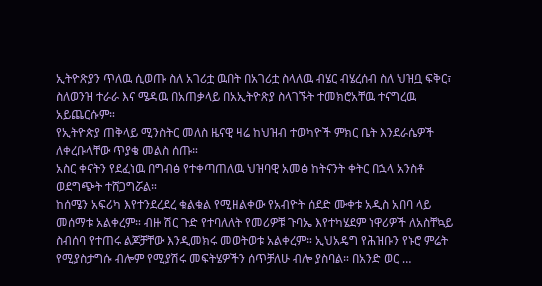ኢትዮጽያን ጥለዉ ሲወጡ ስለ አገሪቷ ዉበት በአገሪቷ ስላለዉ ብሄር ብሄረሰብ ስለ ህዝቧ ፍቅር፣ ስለወንዝ ተራራ እና ሜዳዉ በአጠቃላይ በአኢትዮጽያ ስላገኙት ተመክሮአቸዉ ተናግረዉ አይጨርሱም።
የኢትዮጵያ ጠቅላይ ሚንስትር መለስ ዜናዊ ዛሬ ከህዝብ ተወካዮች ምክር ቤት እንደራሴዎች ለቀረቡላቸው ጥያቄ መልስ ሰጡ።
አስር ቀናትን የደፈነዉ በግብፅ የተቀጣጠለዉ ህዝባዊ አመፅ ከትናንት ቀትር በኋላ አንስቶ ወደግጭት ተሸጋግሯል።
ከሰሜን አፍሪካ እየተንደረደረ ቁልቁል የሚዘልቀው የአብዮት ሰደድ ሙቀቱ አዲስ አበባ ላይ መሰማቱ አልቀረም። ብዙ ሽር ጉድ የተባለለት የመሪዎቹ ጉባኤ እየተካሄደም ነዋሪዎች ለአስቸኳይ ስብሰባ የተጠሩ ልጆቻቸው እንዲመክሩ መወትወቱ አልቀረም። ኢህአዴግ የሕዝቡን የኑሮ ምሬት የሚያስታግሱ ብሎም የሚያሽሩ መፍትሄዎችን ሰጥቻለሁ ብሎ ያስባል። በአንድ ወር …